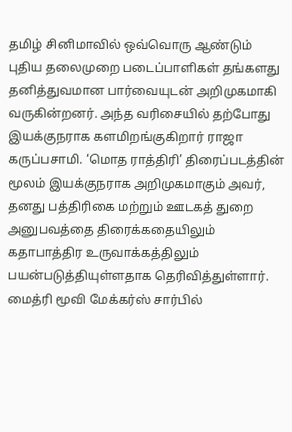தமிழ் சினிமாவில் ஒவ்வொரு ஆண்டும் புதிய தலைமுறை படைப்பாளிகள் தங்களது தனித்துவமான பார்வையுடன் அறிமுகமாகி வருகின்றனர். அந்த வரிசையில் தற்போது இயக்குநராக களமிறங்குகிறார் ராஜா கருப்பசாமி. ‘மொத ராத்திரி’ திரைப்படத்தின் மூலம் இயக்குநராக அறிமுகமாகும் அவர், தனது பத்திரிகை மற்றும் ஊடகத் துறை அனுபவத்தை திரைக்கதையிலும் கதாபாத்திர உருவாக்கத்திலும் பயன்படுத்தியுள்ளதாக தெரிவித்துள்ளார்.
மைத்ரி மூவி மேக்கர்ஸ் சார்பில்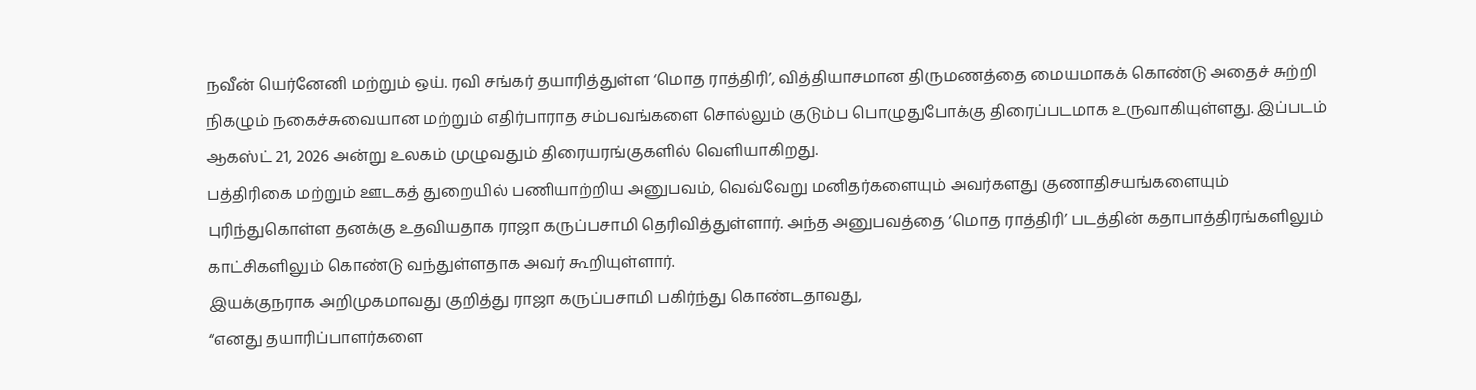நவீன் யெர்னேனி மற்றும் ஒய். ரவி சங்கர் தயாரித்துள்ள ‘மொத ராத்திரி’, வித்தியாசமான திருமணத்தை மையமாகக் கொண்டு அதைச் சுற்றி நிகழும் நகைச்சுவையான மற்றும் எதிர்பாராத சம்பவங்களை சொல்லும் குடும்ப பொழுதுபோக்கு திரைப்படமாக உருவாகியுள்ளது. இப்படம் ஆகஸ்ட் 21, 2026 அன்று உலகம் முழுவதும் திரையரங்குகளில் வெளியாகிறது.
பத்திரிகை மற்றும் ஊடகத் துறையில் பணியாற்றிய அனுபவம், வெவ்வேறு மனிதர்களையும் அவர்களது குணாதிசயங்களையும் புரிந்துகொள்ள தனக்கு உதவியதாக ராஜா கருப்பசாமி தெரிவித்துள்ளார். அந்த அனுபவத்தை ‘மொத ராத்திரி’ படத்தின் கதாபாத்திரங்களிலும் காட்சிகளிலும் கொண்டு வந்துள்ளதாக அவர் கூறியுள்ளார்.
இயக்குநராக அறிமுகமாவது குறித்து ராஜா கருப்பசாமி பகிர்ந்து கொண்டதாவது,
“எனது தயாரிப்பாளர்களை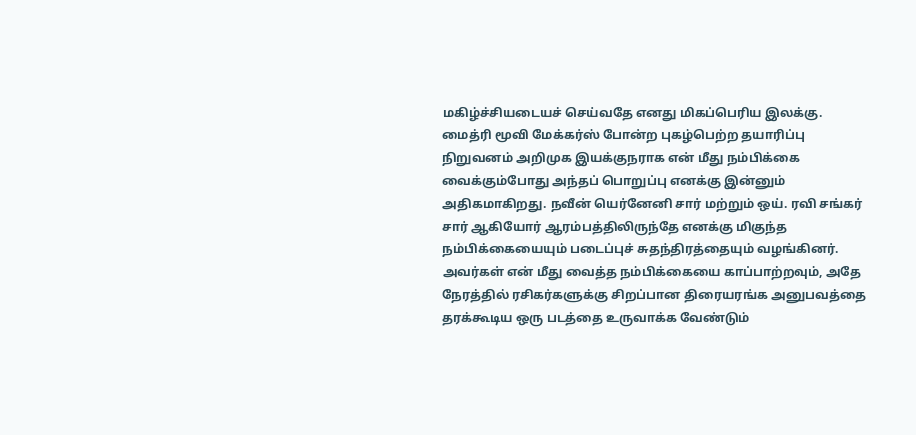மகிழ்ச்சியடையச் செய்வதே எனது மிகப்பெரிய இலக்கு. மைத்ரி மூவி மேக்கர்ஸ் போன்ற புகழ்பெற்ற தயாரிப்பு நிறுவனம் அறிமுக இயக்குநராக என் மீது நம்பிக்கை வைக்கும்போது அந்தப் பொறுப்பு எனக்கு இன்னும் அதிகமாகிறது. நவீன் யெர்னேனி சார் மற்றும் ஒய். ரவி சங்கர் சார் ஆகியோர் ஆரம்பத்திலிருந்தே எனக்கு மிகுந்த நம்பிக்கையையும் படைப்புச் சுதந்திரத்தையும் வழங்கினர். அவர்கள் என் மீது வைத்த நம்பிக்கையை காப்பாற்றவும், அதே நேரத்தில் ரசிகர்களுக்கு சிறப்பான திரையரங்க அனுபவத்தை தரக்கூடிய ஒரு படத்தை உருவாக்க வேண்டும்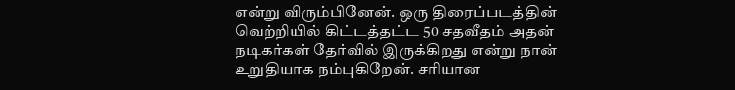என்று விரும்பினேன். ஒரு திரைப்படத்தின் வெற்றியில் கிட்டத்தட்ட 50 சதவீதம் அதன் நடிகர்கள் தேர்வில் இருக்கிறது என்று நான் உறுதியாக நம்புகிறேன். சரியான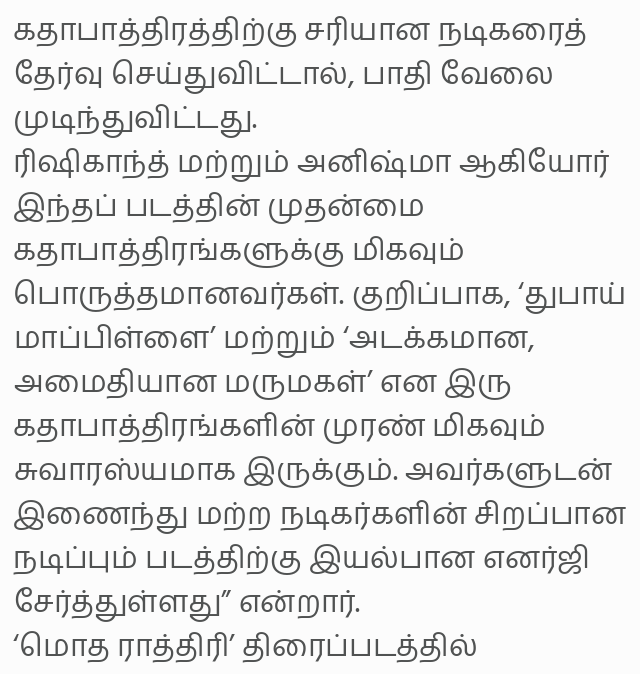கதாபாத்திரத்திற்கு சரியான நடிகரைத் தேர்வு செய்துவிட்டால், பாதி வேலை முடிந்துவிட்டது.
ரிஷிகாந்த் மற்றும் அனிஷ்மா ஆகியோர் இந்தப் படத்தின் முதன்மை கதாபாத்திரங்களுக்கு மிகவும் பொருத்தமானவர்கள். குறிப்பாக, ‘துபாய் மாப்பிள்ளை’ மற்றும் ‘அடக்கமான, அமைதியான மருமகள்’ என இரு கதாபாத்திரங்களின் முரண் மிகவும் சுவாரஸ்யமாக இருக்கும். அவர்களுடன் இணைந்து மற்ற நடிகர்களின் சிறப்பான நடிப்பும் படத்திற்கு இயல்பான எனர்ஜி சேர்த்துள்ளது” என்றார்.
‘மொத ராத்திரி’ திரைப்படத்தில்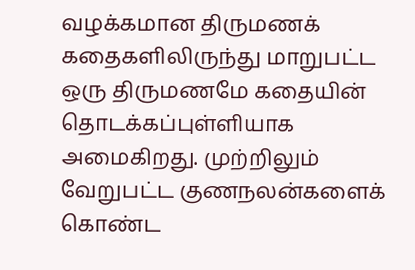வழக்கமான திருமணக் கதைகளிலிருந்து மாறுபட்ட ஒரு திருமணமே கதையின் தொடக்கப்புள்ளியாக அமைகிறது. முற்றிலும் வேறுபட்ட குணநலன்களைக் கொண்ட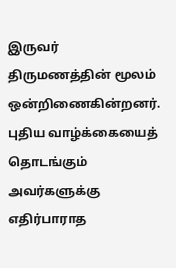இருவர் திருமணத்தின் மூலம் ஒன்றிணைகின்றனர். புதிய வாழ்க்கையைத் தொடங்கும் அவர்களுக்கு எதிர்பாராத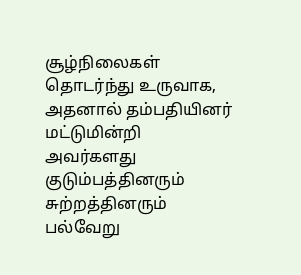சூழ்நிலைகள் தொடர்ந்து உருவாக, அதனால் தம்பதியினர் மட்டுமின்றி அவர்களது குடும்பத்தினரும் சுற்றத்தினரும் பல்வேறு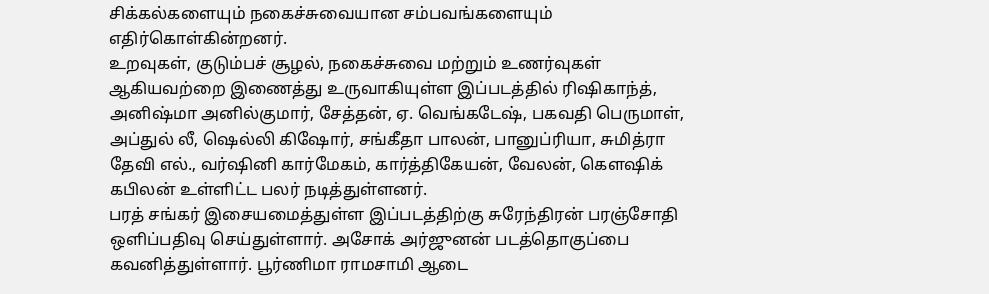சிக்கல்களையும் நகைச்சுவையான சம்பவங்களையும் எதிர்கொள்கின்றனர்.
உறவுகள், குடும்பச் சூழல், நகைச்சுவை மற்றும் உணர்வுகள் ஆகியவற்றை இணைத்து உருவாகியுள்ள இப்படத்தில் ரிஷிகாந்த், அனிஷ்மா அனில்குமார், சேத்தன், ஏ. வெங்கடேஷ், பகவதி பெருமாள், அப்துல் லீ, ஷெல்லி கிஷோர், சங்கீதா பாலன், பானுப்ரியா, சுமித்ரா தேவி எல்., வர்ஷினி கார்மேகம், கார்த்திகேயன், வேலன், கௌஷிக் கபிலன் உள்ளிட்ட பலர் நடித்துள்ளனர்.
பரத் சங்கர் இசையமைத்துள்ள இப்படத்திற்கு சுரேந்திரன் பரஞ்சோதி ஒளிப்பதிவு செய்துள்ளார். அசோக் அர்ஜுனன் படத்தொகுப்பை கவனித்துள்ளார். பூர்ணிமா ராமசாமி ஆடை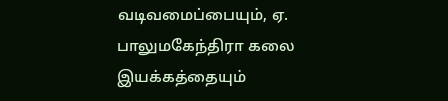வடிவமைப்பையும், ஏ. பாலுமகேந்திரா கலை இயக்கத்தையும்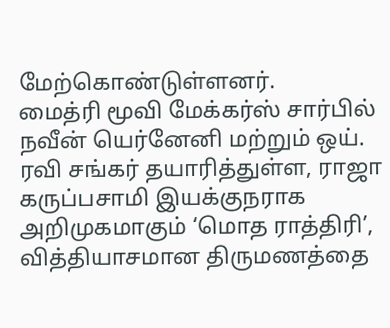மேற்கொண்டுள்ளனர்.
மைத்ரி மூவி மேக்கர்ஸ் சார்பில் நவீன் யெர்னேனி மற்றும் ஒய். ரவி சங்கர் தயாரித்துள்ள, ராஜா கருப்பசாமி இயக்குநராக அறிமுகமாகும் ‘மொத ராத்திரி’, வித்தியாசமான திருமணத்தை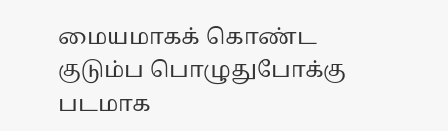மையமாகக் கொண்ட குடும்ப பொழுதுபோக்கு படமாக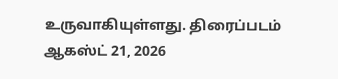உருவாகியுள்ளது. திரைப்படம் ஆகஸ்ட் 21, 2026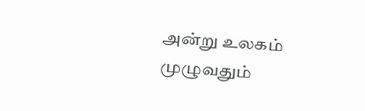அன்று உலகம் முழுவதும்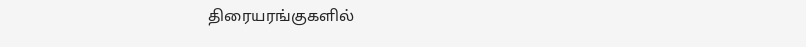திரையரங்குகளில்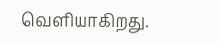வெளியாகிறது.